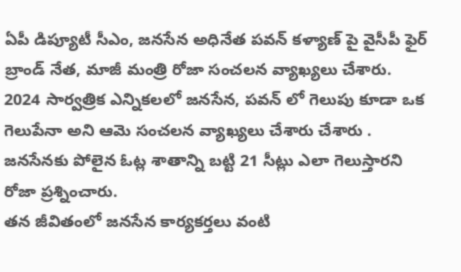ఏపీ డిప్యూటీ సీఎం, జనసేన అధినేత పవన్ కళ్యాణ్ పై వైసీపీ ఫైర్ బ్రాండ్ నేత, మాజీ మంత్రి రోజా సంచలన వ్యాఖ్యలు చేశారు. 2024 సార్వత్రిక ఎన్నికలలో జనసేన, పవన్ లో గెలుపు కూడా ఒక గెలుపేనా అని ఆమె సంచలన వ్యాఖ్యలు చేశారు చేశారు . జనసేనకు పోలైన ఓట్ల శాతాన్ని బట్టి 21 సీట్లు ఎలా గెలుస్తారని రోజా ప్రశ్నించారు.
తన జీవితంలో జనసేన కార్యకర్తలు వంటి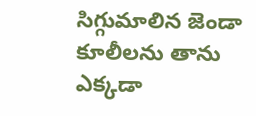సిగ్గుమాలిన జెండా కూలీలను తాను ఎక్కడా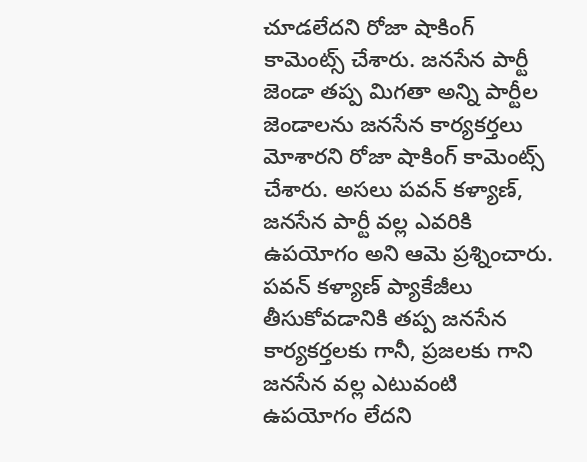చూడలేదని రోజా షాకింగ్ కామెంట్స్ చేశారు. జనసేన పార్టీ జెండా తప్ప మిగతా అన్ని పార్టీల జెండాలను జనసేన కార్యకర్తలు మోశారని రోజా షాకింగ్ కామెంట్స్ చేశారు. అసలు పవన్ కళ్యాణ్, జనసేన పార్టీ వల్ల ఎవరికి ఉపయోగం అని ఆమె ప్రశ్నించారు.
పవన్ కళ్యాణ్ ప్యాకేజీలు తీసుకోవడానికి తప్ప జనసేన కార్యకర్తలకు గానీ, ప్రజలకు గాని జనసేన వల్ల ఎటువంటి ఉపయోగం లేదని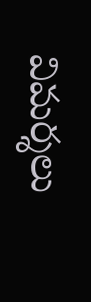విమర్శలు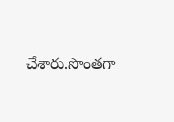చేశారు.సొంతగా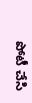పోటీ చేసి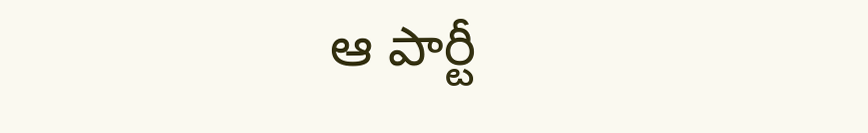ఆ పార్టీ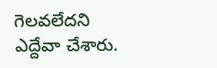గెలవలేదని ఎద్దేవా చేశారు.